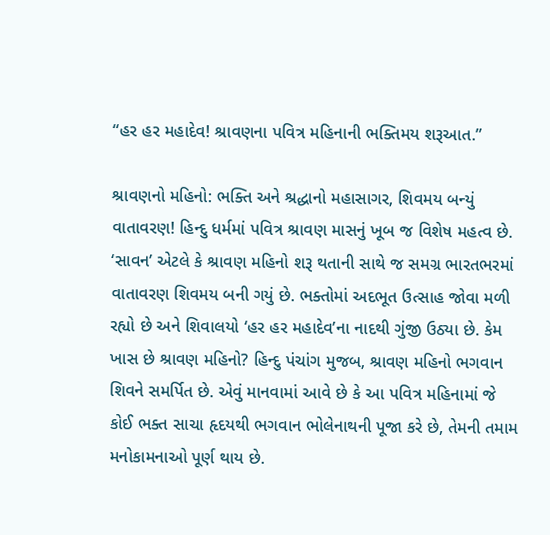“હર હર મહાદેવ! શ્રાવણના પવિત્ર મહિનાની ભક્તિમય શરૂઆત.”

શ્રાવણનો મહિનો: ભક્તિ અને શ્રદ્ધાનો મહાસાગર, શિવમય બન્યું વાતાવરણ! હિન્દુ ધર્મમાં પવિત્ર શ્રાવણ માસનું ખૂબ જ વિશેષ મહત્વ છે. ‘સાવન’ એટલે કે શ્રાવણ મહિનો શરૂ થતાની સાથે જ સમગ્ર ભારતભરમાં વાતાવરણ શિવમય બની ગયું છે. ભક્તોમાં અદભૂત ઉત્સાહ જોવા મળી રહ્યો છે અને શિવાલયો ‘હર હર મહાદેવ’ના નાદથી ગુંજી ઉઠ્યા છે. કેમ ખાસ છે શ્રાવણ મહિનો? હિન્દુ પંચાંગ મુજબ, શ્રાવણ મહિનો ભગવાન શિવને સમર્પિત છે. એવું માનવામાં આવે છે કે આ પવિત્ર મહિનામાં જે કોઈ ભક્ત સાચા હૃદયથી ભગવાન ભોલેનાથની પૂજા કરે છે, તેમની તમામ મનોકામનાઓ પૂર્ણ થાય છે.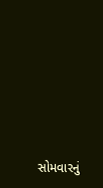સોમવારનું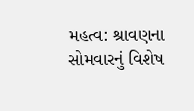મહત્વ: શ્રાવણના સોમવારનું વિશેષ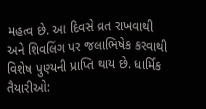મહત્વ છે. આ દિવસે વ્રત રાખવાથી અને શિવલિંગ પર જલાભિષેક કરવાથી વિશેષ પુણ્યની પ્રાપ્તિ થાય છે. ધાર્મિક તૈયારીઓ: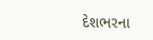દેશભરના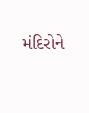મંદિરોને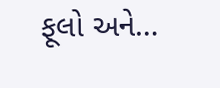ફૂલો અને…